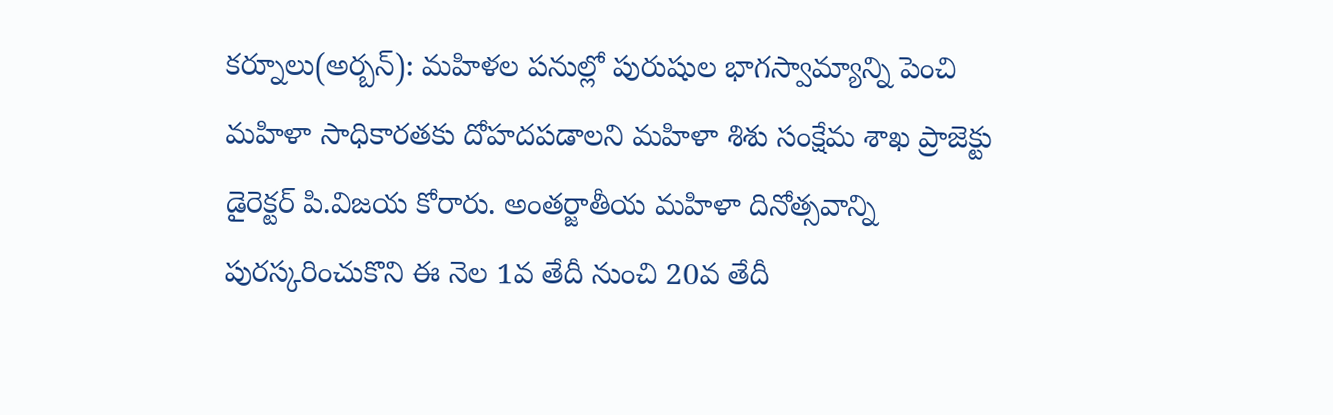కర్నూలు(అర్బన్): మహిళల పనుల్లో పురుషుల భాగస్వామ్యాన్ని పెంచి మహిళా సాధికారతకు దోహదపడాలని మహిళా శిశు సంక్షేమ శాఖ ప్రాజెక్టు డైరెక్టర్ పి.విజయ కోరారు. అంతర్జాతీయ మహిళా దినోత్సవాన్ని పురస్కరించుకొని ఈ నెల 1వ తేదీ నుంచి 20వ తేదీ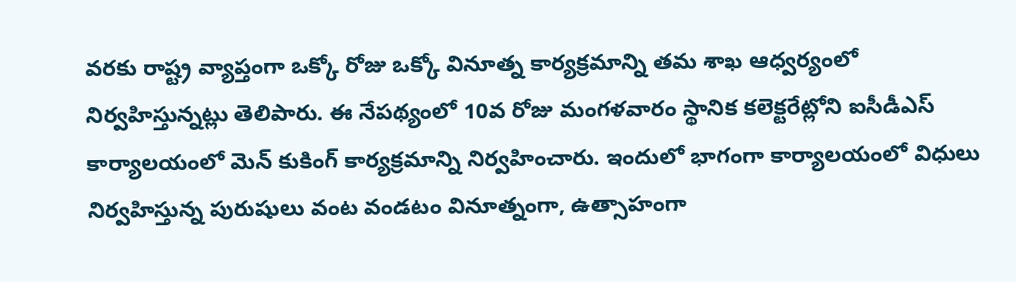వరకు రాష్ట్ర వ్యాప్తంగా ఒక్కో రోజు ఒక్కో వినూత్న కార్యక్రమాన్ని తమ శాఖ ఆధ్వర్యంలో నిర్వహిస్తున్నట్లు తెలిపారు. ఈ నేపథ్యంలో 10వ రోజు మంగళవారం స్థానిక కలెక్టరేట్లోని ఐసీడీఎస్ కార్యాలయంలో మెన్ కుకింగ్ కార్యక్రమాన్ని నిర్వహించారు. ఇందులో భాగంగా కార్యాలయంలో విధులు నిర్వహిస్తున్న పురుషులు వంట వండటం వినూత్నంగా, ఉత్సాహంగా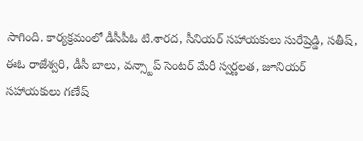సాగింది. కార్యక్రమంలో డీసీపీఓ టి.శారద, సీనియర్ సహాయకులు సురేష్రెడ్డి, సతీష్, ఈఓ రాజేశ్వరి, డీసీ బాలు, వన్స్టాప్ సెంటర్ మేరీ స్వర్ణలత, జూనియర్ సహాయకులు గణేష్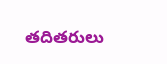తదితరులు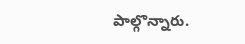పాల్గొన్నారు.